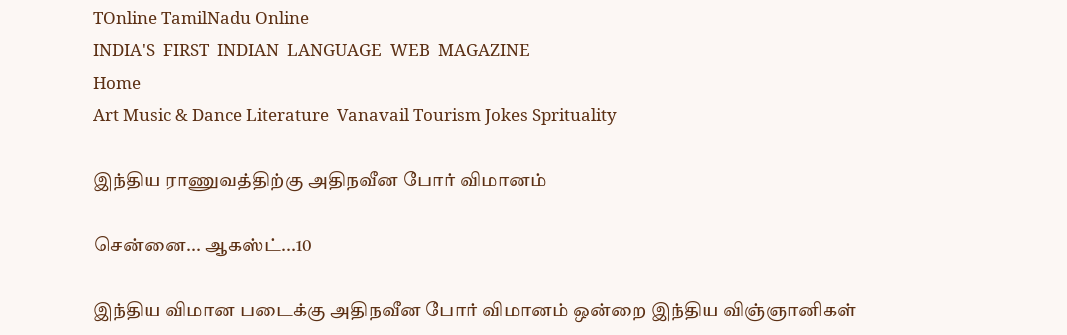TOnline TamilNadu Online
INDIA'S  FIRST  INDIAN  LANGUAGE  WEB  MAGAZINE
Home
Art Music & Dance Literature  Vanavail Tourism Jokes Sprituality

இந்திய ராணுவத்திற்கு அதிநவீன போர் விமானம்

சென்னை... ஆகஸ்ட்...10

இந்திய விமான படைக்கு அதிநவீன போர் விமானம் ஒன்றை இந்திய விஞ்ஞானிகள்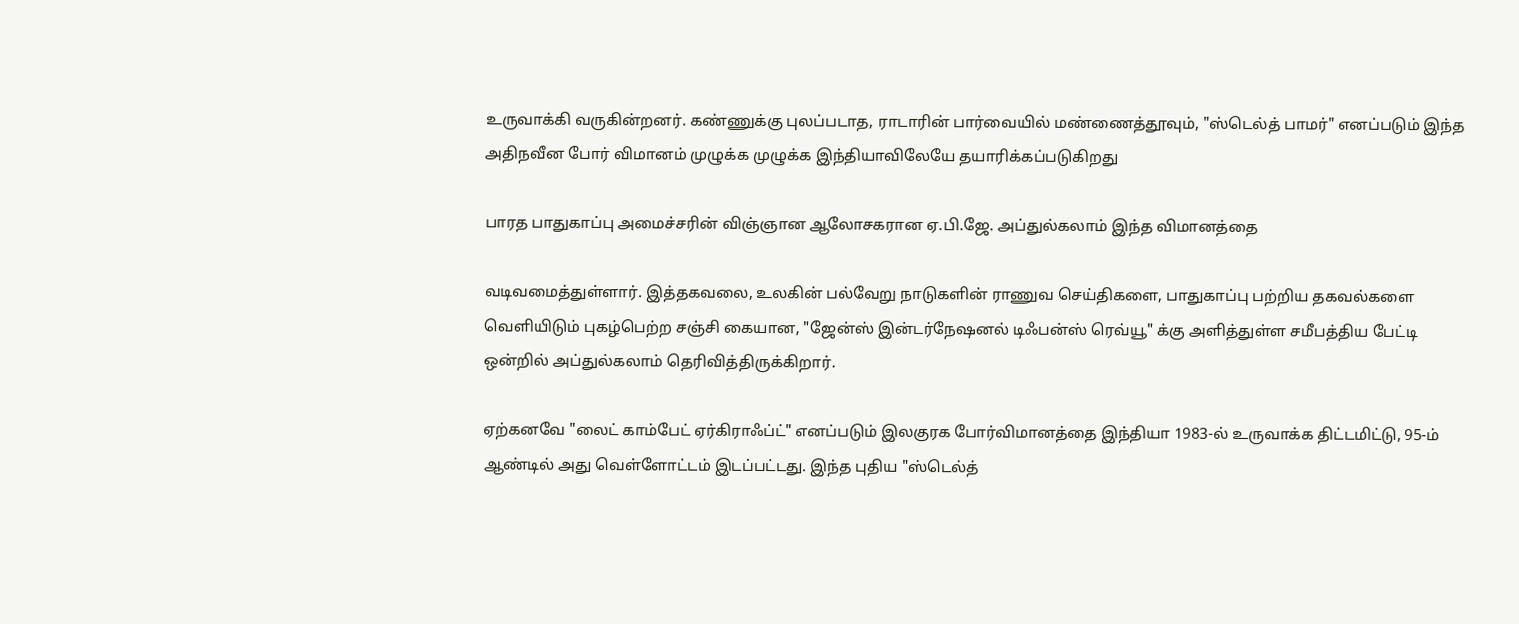உருவாக்கி வருகின்றனர். கண்ணுக்கு புலப்படாத, ராடாரின் பார்வையில் மண்ணைத்தூவும், "ஸ்டெல்த் பாமர்" எனப்படும் இந்த அதிநவீன போர் விமானம் முழுக்க முழுக்க இந்தியாவிலேயே தயாரிக்கப்படுகிறது

பாரத பாதுகாப்பு அமைச்சரின் விஞ்ஞான ஆலோசகரான ஏ.பி.ஜே. அப்துல்கலாம் இந்த விமானத்தை

வடிவமைத்துள்ளார். இத்தகவலை, உலகின் பல்வேறு நாடுகளின் ராணுவ செய்திகளை, பாதுகாப்பு பற்றிய தகவல்களை வெளியிடும் புகழ்பெற்ற சஞ்சி கையான, "ஜேன்ஸ் இன்டர்நேஷனல் டிஃபன்ஸ் ரெவ்யூ" க்கு அளித்துள்ள சமீபத்திய பேட்டி ஒன்றில் அப்துல்கலாம் தெரிவித்திருக்கிறார்.

ஏற்கனவே "லைட் காம்பேட் ஏர்கிராஃப்ட்" எனப்படும் இலகுரக போர்விமானத்தை இந்தியா 1983-ல் உருவாக்க திட்டமிட்டு, 95-ம் ஆண்டில் அது வெள்ளோட்டம் இடப்பட்டது. இந்த புதிய "ஸ்டெல்த்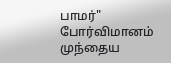பாமர்" போர்விமானம் முந்தைய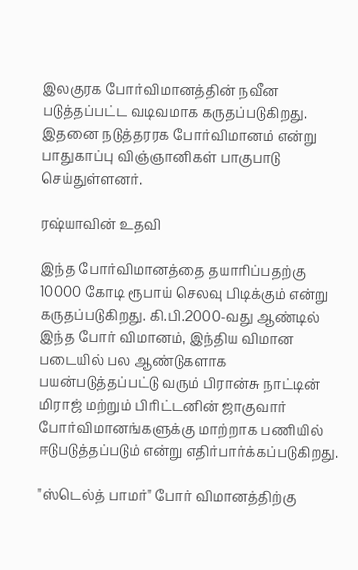இலகுரக போர்விமானத்தின் நவீன படுத்தப்பட்ட வடிவமாக கருதப்படுகிறது. இதனை நடுத்தரரக போர்விமானம் என்று பாதுகாப்பு விஞ்ஞானிகள் பாகுபாடு செய்துள்ளனர்.

ரஷ்யாவின் உதவி

இந்த போர்விமானத்தை தயாரிப்பதற்கு 10000 கோடி ரூபாய் செலவு பிடிக்கும் என்று கருதப்படுகிறது. கி.பி.2000-வது ஆண்டில் இந்த போர் விமானம், இந்திய விமான படையில் பல ஆண்டுகளாக பயன்படுத்தப்பட்டு வரும் பிரான்சு நாட்டின் மிராஜ் மற்றும் பிரிட்டனின் ஜாகுவார் போர்விமானங்களுக்கு மாற்றாக பணியில் ஈடுபடுத்தப்படும் என்று எதிர்பார்க்கப்படுகிறது.

"ஸ்டெல்த் பாமர்" போர் விமானத்திற்கு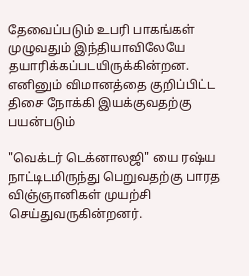தேவைப்படும் உபரி பாகங்கள் முழுவதும் இந்தியாவிலேயே தயாரிக்கப்படயிருக்கின்றன. எனினும் விமானத்தை குறிப்பிட்ட திசை நோக்கி இயக்குவதற்கு பயன்படும்

"வெக்டர் டெக்னாலஜி" யை ரஷ்ய நாட்டிடமிருந்து பெறுவதற்கு பாரத விஞ்ஞானிகள் முயற்சி செய்துவருகின்றனர்.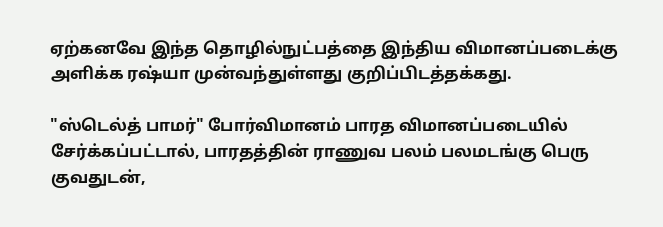ஏற்கனவே இந்த தொழில்நுட்பத்தை இந்திய விமானப்படைக்கு அளிக்க ரஷ்யா முன்வந்துள்ளது குறிப்பிடத்தக்கது.

"ஸ்டெல்த் பாமர்" போர்விமானம் பாரத விமானப்படையில் சேர்க்கப்பட்டால், பாரதத்தின் ராணுவ பலம் பலமடங்கு பெரு குவதுடன்,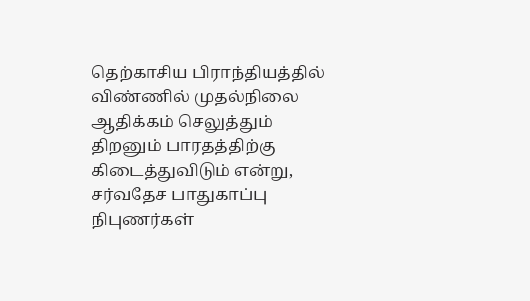தெற்காசிய பிராந்தியத்தில் விண்ணில் முதல்நிலை ஆதிக்கம் செலுத்தும் திறனும் பாரதத்திற்கு கிடைத்துவிடும் என்று, சர்வதேச பாதுகாப்பு நிபுணர்கள்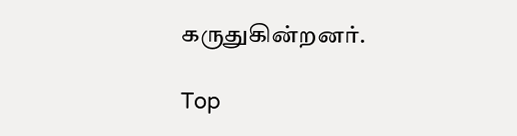கருதுகின்றனர்.

Top